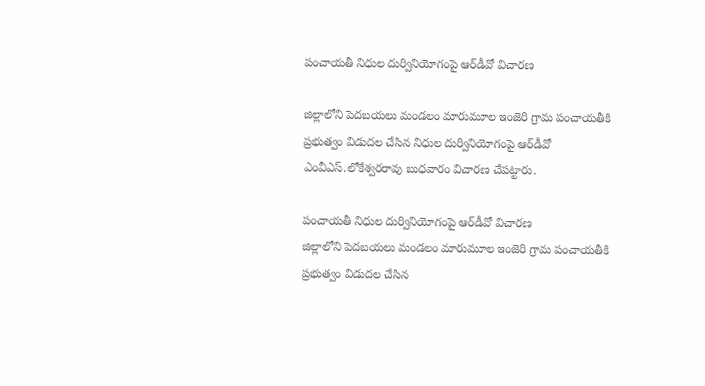పంచాయతీ నిధుల దుర్వినియోగంపై ఆర్‌డీవో విచారణ

జిల్లాలోని పెదబయలు మండలం మారుమూల ఇంజెరి గ్రామ పంచాయతీకి ప్రభుత్వం విడుదల చేసిన నిధుల దుర్వినియోగంపై ఆర్‌డీవో ఎంవీఎస్‌.లోకేశ్వరరావు బుధవారం విచారణ చేపట్టారు.

పంచాయతీ నిధుల దుర్వినియోగంపై ఆర్‌డీవో విచారణ
జిల్లాలోని పెదబయలు మండలం మారుమూల ఇంజెరి గ్రామ పంచాయతీకి ప్రభుత్వం విడుదల చేసిన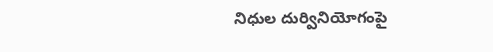నిధుల దుర్వినియోగంపై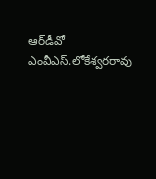ఆర్‌డీవో ఎంవీఎస్‌.లోకేశ్వరరావు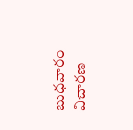బుధవారం విచారణ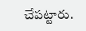చేపట్టారు.